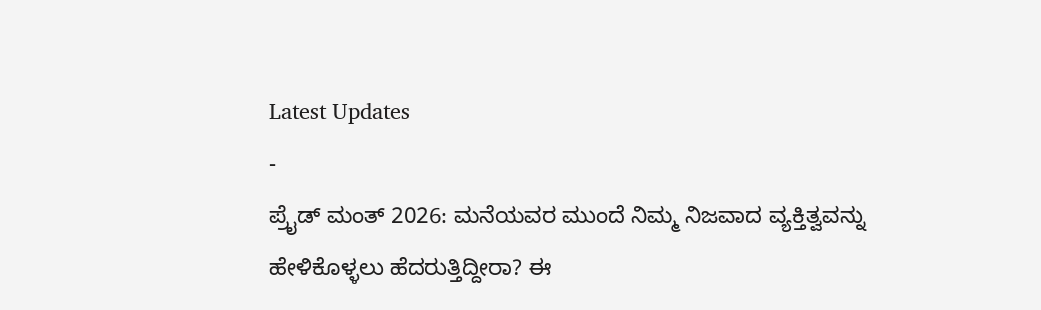Latest Updates
-
ಪ್ರೈಡ್ ಮಂತ್ 2026: ಮನೆಯವರ ಮುಂದೆ ನಿಮ್ಮ ನಿಜವಾದ ವ್ಯಕ್ತಿತ್ವವನ್ನು ಹೇಳಿಕೊಳ್ಳಲು ಹೆದರುತ್ತಿದ್ದೀರಾ? ಈ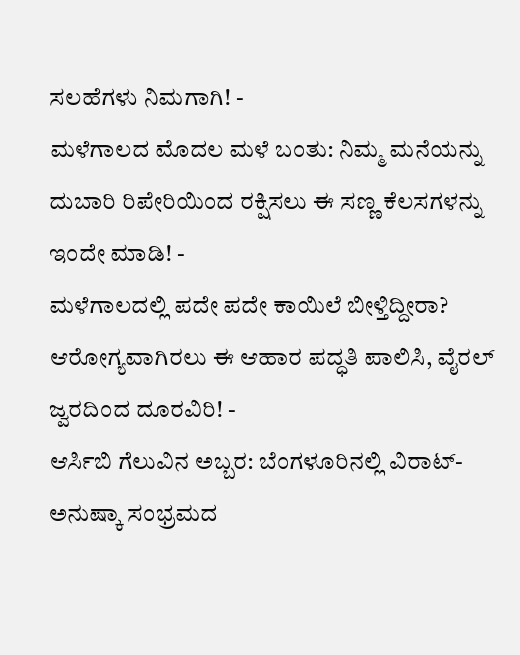ಸಲಹೆಗಳು ನಿಮಗಾಗಿ! -
ಮಳೆಗಾಲದ ಮೊದಲ ಮಳೆ ಬಂತು: ನಿಮ್ಮ ಮನೆಯನ್ನು ದುಬಾರಿ ರಿಪೇರಿಯಿಂದ ರಕ್ಷಿಸಲು ಈ ಸಣ್ಣ ಕೆಲಸಗಳನ್ನು ಇಂದೇ ಮಾಡಿ! -
ಮಳೆಗಾಲದಲ್ಲಿ ಪದೇ ಪದೇ ಕಾಯಿಲೆ ಬೀಳ್ತಿದ್ದೀರಾ? ಆರೋಗ್ಯವಾಗಿರಲು ಈ ಆಹಾರ ಪದ್ಧತಿ ಪಾಲಿಸಿ, ವೈರಲ್ ಜ್ವರದಿಂದ ದೂರವಿರಿ! -
ಆರ್ಸಿಬಿ ಗೆಲುವಿನ ಅಬ್ಬರ: ಬೆಂಗಳೂರಿನಲ್ಲಿ ವಿರಾಟ್-ಅನುಷ್ಕಾ ಸಂಭ್ರಮದ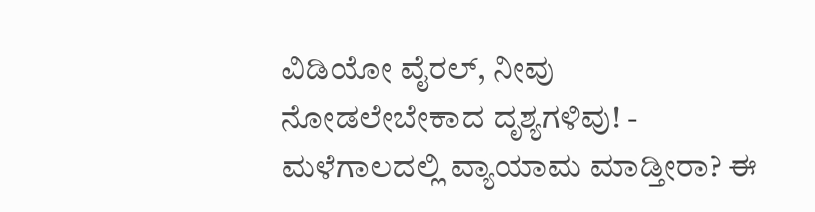ವಿಡಿಯೋ ವೈರಲ್, ನೀವು ನೋಡಲೇಬೇಕಾದ ದೃಶ್ಯಗಳಿವು! -
ಮಳೆಗಾಲದಲ್ಲಿ ವ್ಯಾಯಾಮ ಮಾಡ್ತೀರಾ? ಈ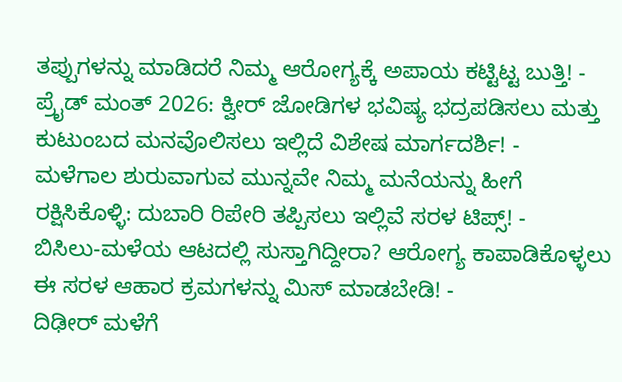ತಪ್ಪುಗಳನ್ನು ಮಾಡಿದರೆ ನಿಮ್ಮ ಆರೋಗ್ಯಕ್ಕೆ ಅಪಾಯ ಕಟ್ಟಿಟ್ಟ ಬುತ್ತಿ! -
ಪ್ರೈಡ್ ಮಂತ್ 2026: ಕ್ವೀರ್ ಜೋಡಿಗಳ ಭವಿಷ್ಯ ಭದ್ರಪಡಿಸಲು ಮತ್ತು ಕುಟುಂಬದ ಮನವೊಲಿಸಲು ಇಲ್ಲಿದೆ ವಿಶೇಷ ಮಾರ್ಗದರ್ಶಿ! -
ಮಳೆಗಾಲ ಶುರುವಾಗುವ ಮುನ್ನವೇ ನಿಮ್ಮ ಮನೆಯನ್ನು ಹೀಗೆ ರಕ್ಷಿಸಿಕೊಳ್ಳಿ: ದುಬಾರಿ ರಿಪೇರಿ ತಪ್ಪಿಸಲು ಇಲ್ಲಿವೆ ಸರಳ ಟಿಪ್ಸ್! -
ಬಿಸಿಲು-ಮಳೆಯ ಆಟದಲ್ಲಿ ಸುಸ್ತಾಗಿದ್ದೀರಾ? ಆರೋಗ್ಯ ಕಾಪಾಡಿಕೊಳ್ಳಲು ಈ ಸರಳ ಆಹಾರ ಕ್ರಮಗಳನ್ನು ಮಿಸ್ ಮಾಡಬೇಡಿ! -
ದಿಢೀರ್ ಮಳೆಗೆ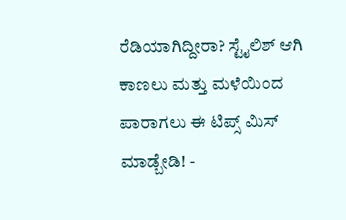ರೆಡಿಯಾಗಿದ್ದೀರಾ? ಸ್ಟೈಲಿಶ್ ಆಗಿ ಕಾಣಲು ಮತ್ತು ಮಳೆಯಿಂದ ಪಾರಾಗಲು ಈ ಟಿಪ್ಸ್ ಮಿಸ್ ಮಾಡ್ಬೇಡಿ! -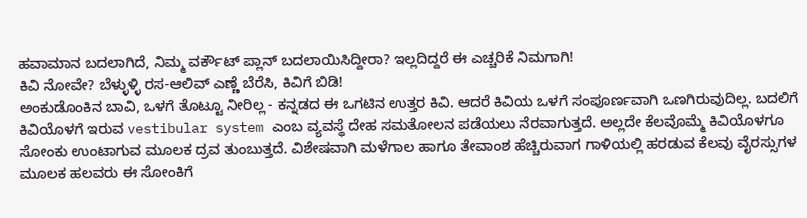ಹವಾಮಾನ ಬದಲಾಗಿದೆ, ನಿಮ್ಮ ವರ್ಕೌಟ್ ಪ್ಲಾನ್ ಬದಲಾಯಿಸಿದ್ದೀರಾ? ಇಲ್ಲದಿದ್ದರೆ ಈ ಎಚ್ಚರಿಕೆ ನಿಮಗಾಗಿ!
ಕಿವಿ ನೋವೇ? ಬೆಳ್ಳುಳ್ಳಿ ರಸ-ಆಲಿವ್ ಎಣ್ಣೆ ಬೆರೆಸಿ, ಕಿವಿಗೆ ಬಿಡಿ!
ಅಂಕುಡೊಂಕಿನ ಬಾವಿ, ಒಳಗೆ ತೊಟ್ಟೂ ನೀರಿಲ್ಲ - ಕನ್ನಡದ ಈ ಒಗಟಿನ ಉತ್ತರ ಕಿವಿ. ಆದರೆ ಕಿವಿಯ ಒಳಗೆ ಸಂಪೂರ್ಣವಾಗಿ ಒಣಗಿರುವುದಿಲ್ಲ. ಬದಲಿಗೆ ಕಿವಿಯೊಳಗೆ ಇರುವ vestibular system ಎಂಬ ವ್ಯವಸ್ಥೆ ದೇಹ ಸಮತೋಲನ ಪಡೆಯಲು ನೆರವಾಗುತ್ತದೆ. ಅಲ್ಲದೇ ಕೆಲವೊಮ್ಮೆ ಕಿವಿಯೊಳಗೂ ಸೋಂಕು ಉಂಟಾಗುವ ಮೂಲಕ ದ್ರವ ತುಂಬುತ್ತದೆ. ವಿಶೇಷವಾಗಿ ಮಳೆಗಾಲ ಹಾಗೂ ತೇವಾಂಶ ಹೆಚ್ಚಿರುವಾಗ ಗಾಳಿಯಲ್ಲಿ ಹರಡುವ ಕೆಲವು ವೈರಸ್ಸುಗಳ ಮೂಲಕ ಹಲವರು ಈ ಸೋಂಕಿಗೆ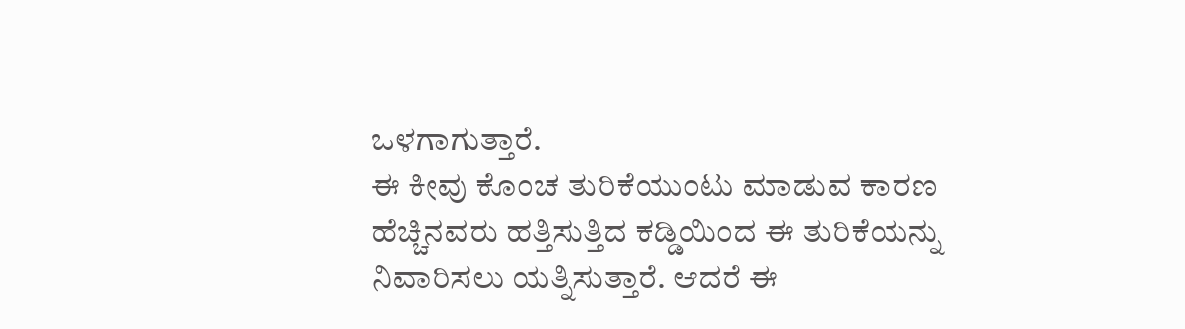ಒಳಗಾಗುತ್ತಾರೆ.
ಈ ಕೀವು ಕೊಂಚ ತುರಿಕೆಯುಂಟು ಮಾಡುವ ಕಾರಣ ಹೆಚ್ಚಿನವರು ಹತ್ತಿಸುತ್ತಿದ ಕಡ್ಡಿಯಿಂದ ಈ ತುರಿಕೆಯನ್ನು ನಿವಾರಿಸಲು ಯತ್ನಿಸುತ್ತಾರೆ. ಆದರೆ ಈ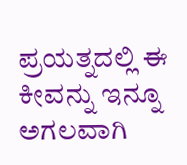ಪ್ರಯತ್ನದಲ್ಲಿ ಈ ಕೀವನ್ನು ಇನ್ನೂ ಅಗಲವಾಗಿ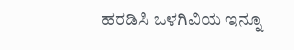ಹರಡಿಸಿ ಒಳಗಿವಿಯ ಇನ್ನೂ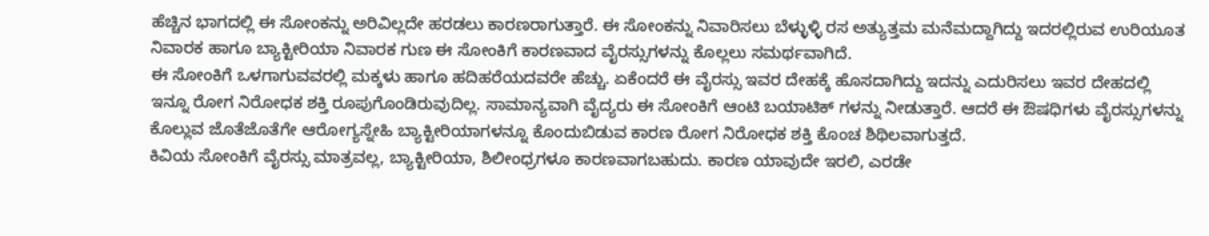ಹೆಚ್ಚಿನ ಭಾಗದಲ್ಲಿ ಈ ಸೋಂಕನ್ನು ಅರಿವಿಲ್ಲದೇ ಹರಡಲು ಕಾರಣರಾಗುತ್ತಾರೆ. ಈ ಸೋಂಕನ್ನು ನಿವಾರಿಸಲು ಬೆಳ್ಳುಳ್ಳಿ ರಸ ಅತ್ಯುತ್ತಮ ಮನೆಮದ್ದಾಗಿದ್ದು ಇದರಲ್ಲಿರುವ ಉರಿಯೂತ ನಿವಾರಕ ಹಾಗೂ ಬ್ಯಾಕ್ಟೀರಿಯಾ ನಿವಾರಕ ಗುಣ ಈ ಸೋಂಕಿಗೆ ಕಾರಣವಾದ ವೈರಸ್ಸುಗಳನ್ನು ಕೊಲ್ಲಲು ಸಮರ್ಥವಾಗಿದೆ.
ಈ ಸೋಂಕಿಗೆ ಒಳಗಾಗುವವರಲ್ಲಿ ಮಕ್ಕಳು ಹಾಗೂ ಹದಿಹರೆಯದವರೇ ಹೆಚ್ಚು. ಏಕೆಂದರೆ ಈ ವೈರಸ್ಸು ಇವರ ದೇಹಕ್ಕೆ ಹೊಸದಾಗಿದ್ದು ಇದನ್ನು ಎದುರಿಸಲು ಇವರ ದೇಹದಲ್ಲಿ ಇನ್ನೂ ರೋಗ ನಿರೋಧಕ ಶಕ್ತಿ ರೂಪುಗೊಂಡಿರುವುದಿಲ್ಲ. ಸಾಮಾನ್ಯವಾಗಿ ವೈದ್ಯರು ಈ ಸೋಂಕಿಗೆ ಆಂಟಿ ಬಯಾಟಿಕ್ ಗಳನ್ನು ನೀಡುತ್ತಾರೆ. ಆದರೆ ಈ ಔಷಧಿಗಳು ವೈರಸ್ಸುಗಳನ್ನು ಕೊಲ್ಲುವ ಜೊತೆಜೊತೆಗೇ ಆರೋಗ್ಯಸ್ನೇಹಿ ಬ್ಯಾಕ್ಟೀರಿಯಾಗಳನ್ನೂ ಕೊಂದುಬಿಡುವ ಕಾರಣ ರೋಗ ನಿರೋಧಕ ಶಕ್ತಿ ಕೊಂಚ ಶಿಥಿಲವಾಗುತ್ತದೆ.
ಕಿವಿಯ ಸೋಂಕಿಗೆ ವೈರಸ್ಸು ಮಾತ್ರವಲ್ಲ, ಬ್ಯಾಕ್ಟೀರಿಯಾ, ಶಿಲೀಂಧ್ರಗಳೂ ಕಾರಣವಾಗಬಹುದು. ಕಾರಣ ಯಾವುದೇ ಇರಲಿ, ಎರಡೇ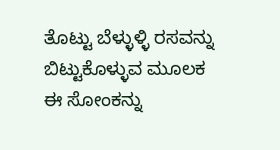ತೊಟ್ಟು ಬೆಳ್ಳುಳ್ಳಿ ರಸವನ್ನು ಬಿಟ್ಟುಕೊಳ್ಳುವ ಮೂಲಕ ಈ ಸೋಂಕನ್ನು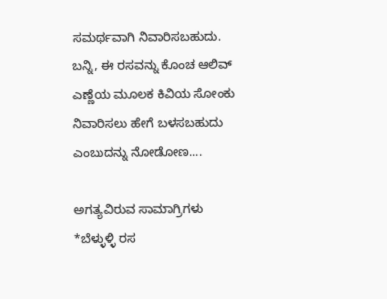ಸಮರ್ಥವಾಗಿ ನಿವಾರಿಸಬಹುದು. ಬನ್ನಿ, ಈ ರಸವನ್ನು ಕೊಂಚ ಆಲಿವ್ ಎಣ್ಣೆಯ ಮೂಲಕ ಕಿವಿಯ ಸೋಂಕು ನಿವಾರಿಸಲು ಹೇಗೆ ಬಳಸಬಹುದು ಎಂಬುದನ್ನು ನೋಡೋಣ....

ಅಗತ್ಯವಿರುವ ಸಾಮಾಗ್ರಿಗಳು
*ಬೆಳ್ಳುಳ್ಳಿ ರಸ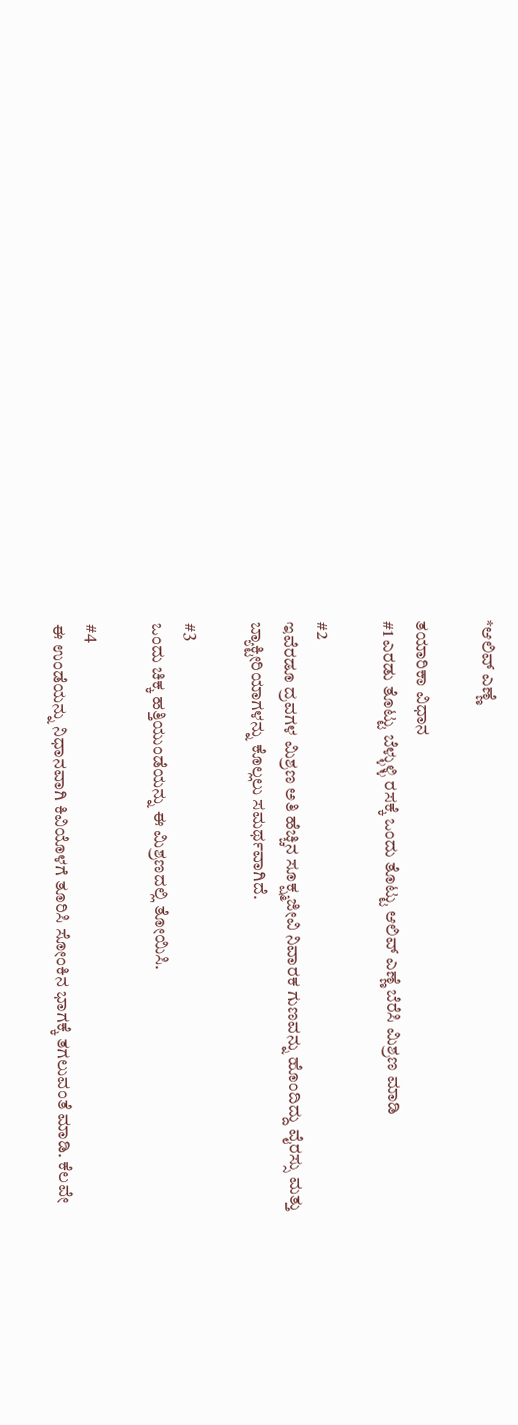*ಆಲಿವ್ ಎಣ್ಣೆ

ತಯಾರಿಕಾ ವಿಧಾನ
#1 ಎರಡು ತೊಟ್ಟು ಬೆಳ್ಳುಳ್ಳಿ ರಸಕ್ಕೆ ಒಂದು ತೊಟ್ಟು ಆಲಿವ್ ಎಣ್ಣೆ ಬೆರೆಸಿ ಮಿಶ್ರಣ ಮಾಡಿ

#2
ಇವೆರಡೂ ದ್ರವಗಳ ಮಿಶ್ರಣ ಅತಿ ಹೆಚ್ಚಿನ ಸೂಕ್ಷ್ಮಜೀವಿ ನಿವಾರಕ ಗುಣವನ್ನು ಹೊಂದಿದ್ದು ವೈರಸ್ಸು ಮತ್ತು ಬ್ಯಾಕ್ಟೀರಿಯಾಗಳನ್ನು ಕೊಲ್ಲಲು ಸಮರ್ಥವಾಗಿದೆ.

#3
ಒಂದು ಚಿಕ್ಕ ಹತ್ತಿಯುಂಡೆಯನ್ನು ಈ ಮಿಶ್ರಣದಲ್ಲಿ ತೋಯಿಸಿ.

#4
ಈ ಉಂಡೆಯನ್ನು ನಿಧಾನವಾಗಿ ಕಿವಿಯೊಳಗೆ ತೂರಿಸಿ ಸೋಂಕಿನ ಭಾಗಕ್ಕೆ ತಗಲುವಂತೆ ಮಾಡಿ. ಕೆಲವೇ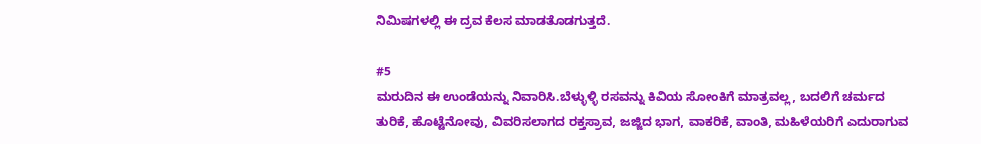ನಿಮಿಷಗಳಲ್ಲಿ ಈ ದ್ರವ ಕೆಲಸ ಮಾಡತೊಡಗುತ್ತದೆ.

#5
ಮರುದಿನ ಈ ಉಂಡೆಯನ್ನು ನಿವಾರಿಸಿ.ಬೆಳ್ಳುಳ್ಳಿ ರಸವನ್ನು ಕಿವಿಯ ಸೋಂಕಿಗೆ ಮಾತ್ರವಲ್ಲ, ಬದಲಿಗೆ ಚರ್ಮದ ತುರಿಕೆ, ಹೊಟ್ಟೆನೋವು, ವಿವರಿಸಲಾಗದ ರಕ್ತಸ್ರಾವ, ಜಜ್ಜಿದ ಭಾಗ, ವಾಕರಿಕೆ, ವಾಂತಿ, ಮಹಿಳೆಯರಿಗೆ ಎದುರಾಗುವ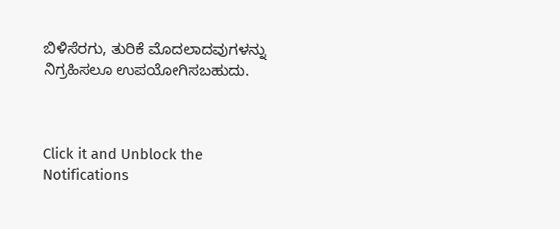ಬಿಳಿಸೆರಗು, ತುರಿಕೆ ಮೊದಲಾದವುಗಳನ್ನು ನಿಗ್ರಹಿಸಲೂ ಉಪಯೋಗಿಸಬಹುದು.



Click it and Unblock the Notifications